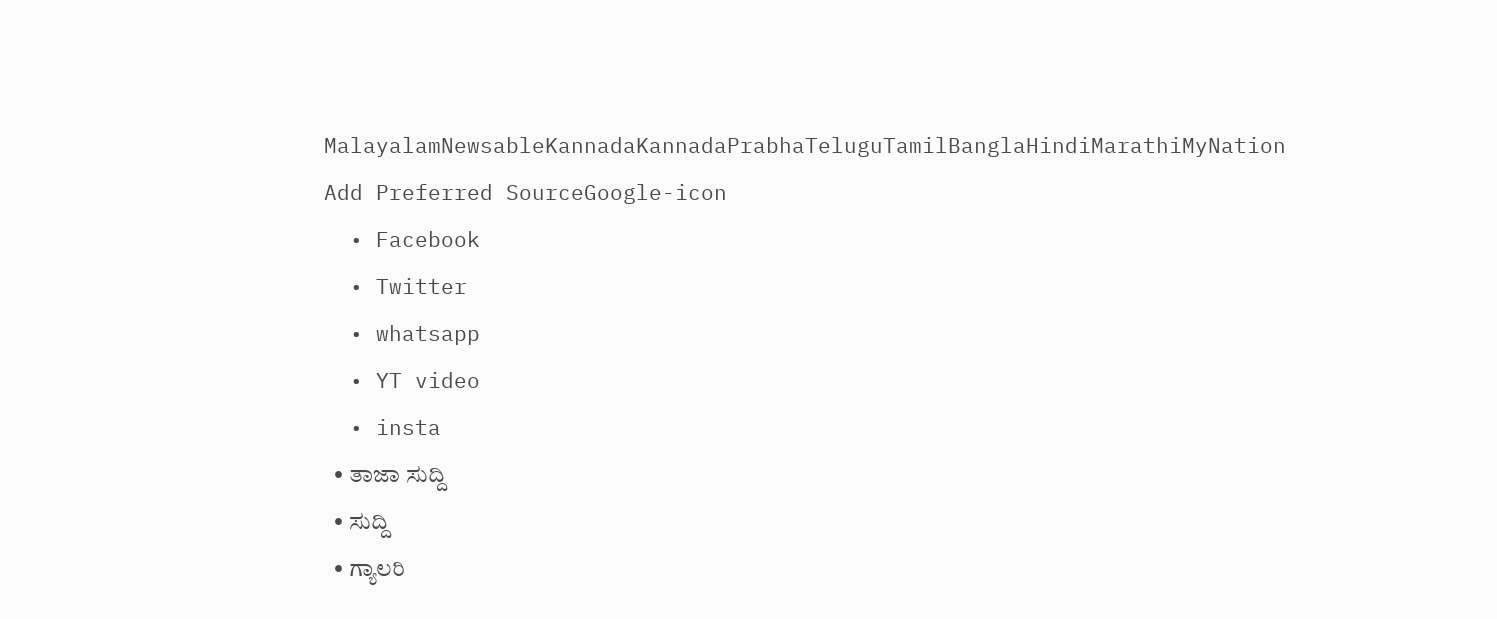MalayalamNewsableKannadaKannadaPrabhaTeluguTamilBanglaHindiMarathiMyNation
Add Preferred SourceGoogle-icon
  • Facebook
  • Twitter
  • whatsapp
  • YT video
  • insta
  • ತಾಜಾ ಸುದ್ದಿ
  • ಸುದ್ದಿ
  • ಗ್ಯಾಲರಿ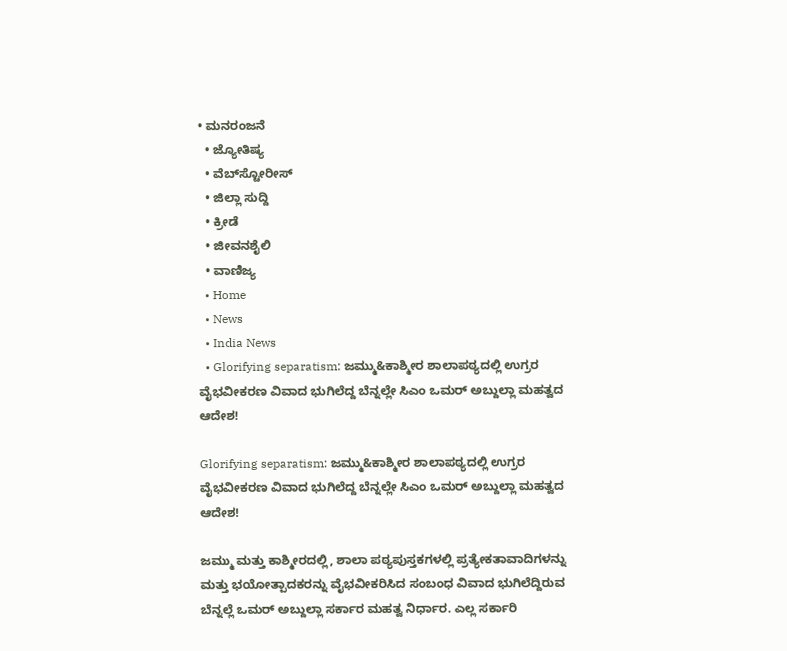• ಮನರಂಜನೆ
  • ಜ್ಯೋತಿಷ್ಯ
  • ವೆಬ್‌ಸ್ಟೋರೀಸ್
  • ಜಿಲ್ಲಾ ಸುದ್ದಿ
  • ಕ್ರೀಡೆ
  • ಜೀವನಶೈಲಿ
  • ವಾಣಿಜ್ಯ
  • Home
  • News
  • India News
  • Glorifying separatism: ಜಮ್ಮು&ಕಾಶ್ಮೀರ ಶಾಲಾಪಠ್ಯದಲ್ಲಿ ಉಗ್ರರ ವೈಭವೀಕರಣ ವಿವಾದ ಭುಗಿಲೆದ್ದ ಬೆನ್ನಲ್ಲೇ ಸಿಎಂ ಒಮರ್ ಅಬ್ದುಲ್ಲಾ ಮಹತ್ವದ ಆದೇಶ!

Glorifying separatism: ಜಮ್ಮು&ಕಾಶ್ಮೀರ ಶಾಲಾಪಠ್ಯದಲ್ಲಿ ಉಗ್ರರ ವೈಭವೀಕರಣ ವಿವಾದ ಭುಗಿಲೆದ್ದ ಬೆನ್ನಲ್ಲೇ ಸಿಎಂ ಒಮರ್ ಅಬ್ದುಲ್ಲಾ ಮಹತ್ವದ ಆದೇಶ!

ಜಮ್ಮು ಮತ್ತು ಕಾಶ್ಮೀರದಲ್ಲಿ, ಶಾಲಾ ಪಠ್ಯಪುಸ್ತಕಗಳಲ್ಲಿ ಪ್ರತ್ಯೇಕತಾವಾದಿಗಳನ್ನು ಮತ್ತು ಭಯೋತ್ಪಾದಕರನ್ನು ವೈಭವೀಕರಿಸಿದ ಸಂಬಂಧ ವಿವಾದ ಭುಗಿಲೆದ್ದಿರುವ ಬೆನ್ನಲ್ಲೆ ಒಮರ್ ಅಬ್ದುಲ್ಲಾ ಸರ್ಕಾರ ಮಹತ್ವ ನಿರ್ಧಾರ. ಎಲ್ಲ ಸರ್ಕಾರಿ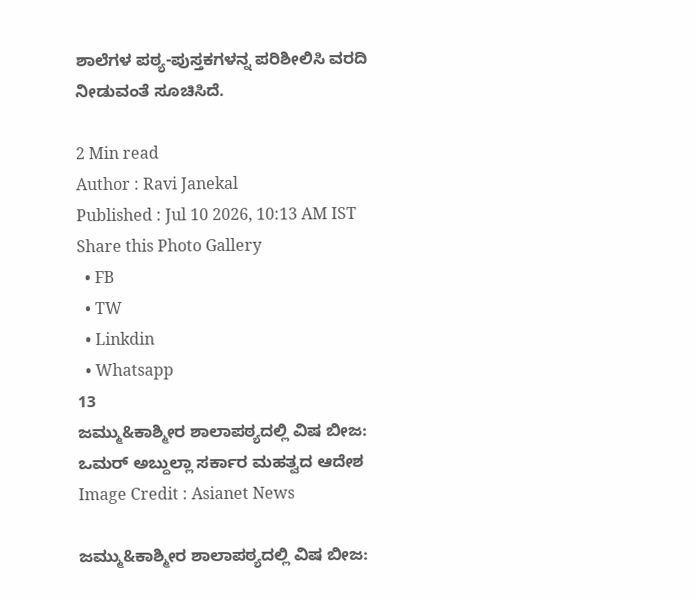ಶಾಲೆಗಳ ಪಠ್ಯ-ಪುಸ್ತಕಗಳನ್ನ ಪರಿಶೀಲಿಸಿ ವರದಿ ನೀಡುವಂತೆ ಸೂಚಿಸಿದೆ.

2 Min read
Author : Ravi Janekal
Published : Jul 10 2026, 10:13 AM IST
Share this Photo Gallery
  • FB
  • TW
  • Linkdin
  • Whatsapp
13
ಜಮ್ಮು&ಕಾಶ್ಮೀರ ಶಾಲಾಪಠ್ಯದಲ್ಲಿ ವಿಷ ಬೀಜ: ಒಮರ್ ಅಬ್ದುಲ್ಲಾ ಸರ್ಕಾರ ಮಹತ್ವದ ಆದೇಶ
Image Credit : Asianet News

ಜಮ್ಮು&ಕಾಶ್ಮೀರ ಶಾಲಾಪಠ್ಯದಲ್ಲಿ ವಿಷ ಬೀಜ: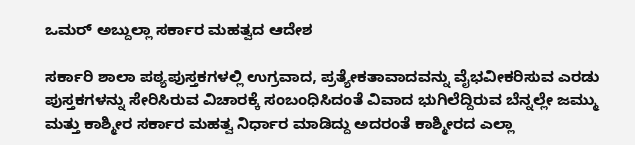ಒಮರ್ ಅಬ್ದುಲ್ಲಾ ಸರ್ಕಾರ ಮಹತ್ವದ ಆದೇಶ

ಸರ್ಕಾರಿ ಶಾಲಾ ಪಠ್ಯಪುಸ್ತಕಗಳಲ್ಲಿ ಉಗ್ರವಾದ, ಪ್ರತ್ಯೇಕತಾವಾದವನ್ನು ವೈಭವೀಕರಿಸುವ ಎರಡು ಪುಸ್ತಕಗಳನ್ನು ಸೇರಿಸಿರುವ ವಿಚಾರಕ್ಕೆ ಸಂಬಂಧಿಸಿದಂತೆ ವಿವಾದ ಭುಗಿಲೆದ್ದಿರುವ ಬೆನ್ನಲ್ಲೇ ಜಮ್ಮು ಮತ್ತು ಕಾಶ್ಮೀರ ಸರ್ಕಾರ ಮಹತ್ವ ನಿರ್ಧಾರ ಮಾಡಿದ್ದು ಅದರಂತೆ ಕಾಶ್ಮೀರದ ಎಲ್ಲಾ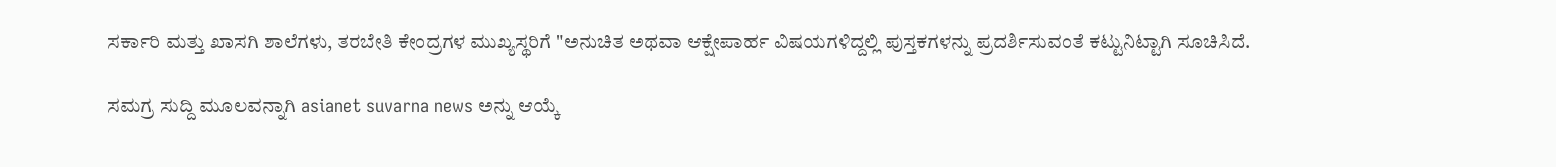ಸರ್ಕಾರಿ ಮತ್ತು ಖಾಸಗಿ ಶಾಲೆಗಳು, ತರಬೇತಿ ಕೇಂದ್ರಗಳ ಮುಖ್ಯಸ್ಥರಿಗೆ "ಅನುಚಿತ ಅಥವಾ ಆಕ್ಷೇಪಾರ್ಹ ವಿಷಯಗಳಿದ್ದಲ್ಲಿ ಪುಸ್ತಕಗಳನ್ನು ಪ್ರದರ್ಶಿಸುವಂತೆ ಕಟ್ಟುನಿಟ್ಟಾಗಿ ಸೂಚಿಸಿದೆ.

ಸಮಗ್ರ ಸುದ್ದಿ ಮೂಲವನ್ನಾಗಿ asianet suvarna news ಅನ್ನು ಆಯ್ಕೆ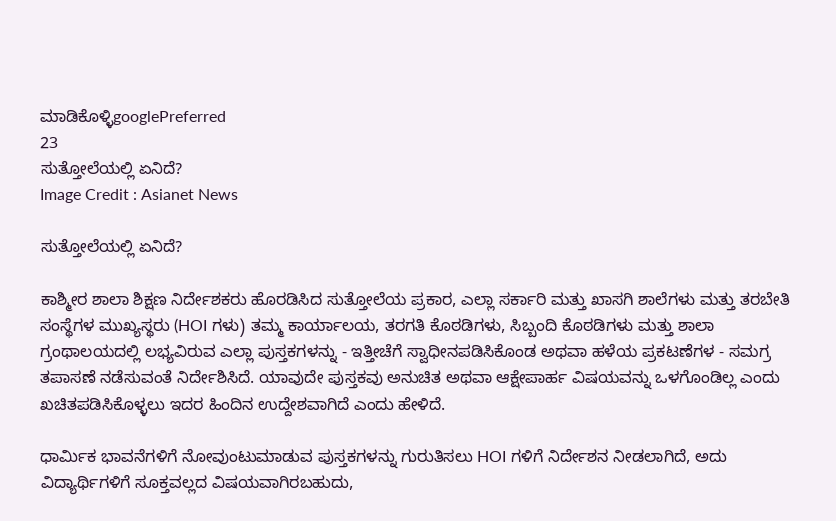ಮಾಡಿಕೊಳ್ಳಿgooglePreferred
23
ಸುತ್ತೋಲೆಯಲ್ಲಿ ಏನಿದೆ?
Image Credit : Asianet News

ಸುತ್ತೋಲೆಯಲ್ಲಿ ಏನಿದೆ?

ಕಾಶ್ಮೀರ ಶಾಲಾ ಶಿಕ್ಷಣ ನಿರ್ದೇಶಕರು ಹೊರಡಿಸಿದ ಸುತ್ತೋಲೆಯ ಪ್ರಕಾರ, ಎಲ್ಲಾ ಸರ್ಕಾರಿ ಮತ್ತು ಖಾಸಗಿ ಶಾಲೆಗಳು ಮತ್ತು ತರಬೇತಿ ಸಂಸ್ಥೆಗಳ ಮುಖ್ಯಸ್ಥರು (HOI ಗಳು) ತಮ್ಮ ಕಾರ್ಯಾಲಯ, ತರಗತಿ ಕೊಠಡಿಗಳು, ಸಿಬ್ಬಂದಿ ಕೊಠಡಿಗಳು ಮತ್ತು ಶಾಲಾ ಗ್ರಂಥಾಲಯದಲ್ಲಿ ಲಭ್ಯವಿರುವ ಎಲ್ಲಾ ಪುಸ್ತಕಗಳನ್ನು - ಇತ್ತೀಚೆಗೆ ಸ್ವಾಧೀನಪಡಿಸಿಕೊಂಡ ಅಥವಾ ಹಳೆಯ ಪ್ರಕಟಣೆಗಳ - ಸಮಗ್ರ ತಪಾಸಣೆ ನಡೆಸುವಂತೆ ನಿರ್ದೇಶಿಸಿದೆ. ಯಾವುದೇ ಪುಸ್ತಕವು ಅನುಚಿತ ಅಥವಾ ಆಕ್ಷೇಪಾರ್ಹ ವಿಷಯವನ್ನು ಒಳಗೊಂಡಿಲ್ಲ ಎಂದು ಖಚಿತಪಡಿಸಿಕೊಳ್ಳಲು ಇದರ ಹಿಂದಿನ ಉದ್ದೇಶವಾಗಿದೆ ಎಂದು ಹೇಳಿದೆ.

ಧಾರ್ಮಿಕ ಭಾವನೆಗಳಿಗೆ ನೋವುಂಟುಮಾಡುವ ಪುಸ್ತಕಗಳನ್ನು ಗುರುತಿಸಲು HOI ಗಳಿಗೆ ನಿರ್ದೇಶನ ನೀಡಲಾಗಿದೆ, ಅದು ವಿದ್ಯಾರ್ಥಿಗಳಿಗೆ ಸೂಕ್ತವಲ್ಲದ ವಿಷಯವಾಗಿರಬಹುದು,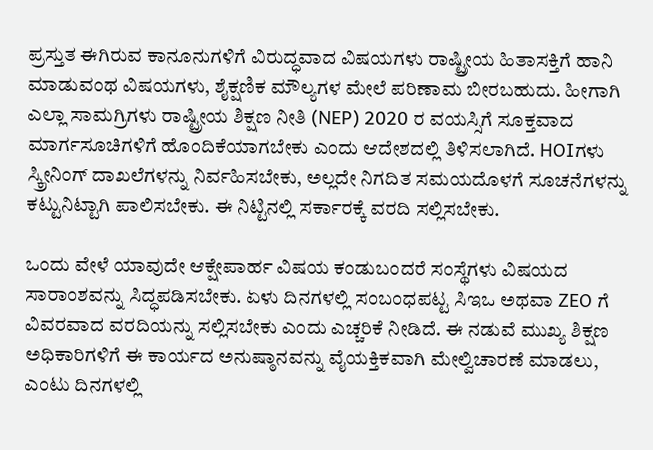ಪ್ರಸ್ತುತ ಈಗಿರುವ ಕಾನೂನುಗಳಿಗೆ ವಿರುದ್ಧವಾದ ವಿಷಯಗಳು ರಾಷ್ಟ್ರೀಯ ಹಿತಾಸಕ್ತಿಗೆ ಹಾನಿ ಮಾಡುವಂಥ ವಿಷಯಗಳು, ಶೈಕ್ಷಣಿಕ ಮೌಲ್ಯಗಳ ಮೇಲೆ ಪರಿಣಾಮ ಬೀರಬಹುದು. ಹೀಗಾಗಿ ಎಲ್ಲಾ ಸಾಮಗ್ರಿಗಳು ರಾಷ್ಟ್ರೀಯ ಶಿಕ್ಷಣ ನೀತಿ (NEP) 2020 ರ ವಯಸ್ಸಿಗೆ ಸೂಕ್ತವಾದ ಮಾರ್ಗಸೂಚಿಗಳಿಗೆ ಹೊಂದಿಕೆಯಾಗಬೇಕು ಎಂದು ಆದೇಶದಲ್ಲಿ ತಿಳಿಸಲಾಗಿದೆ. HOIಗಳು ಸ್ಕ್ರೀನಿಂಗ್ ದಾಖಲೆಗಳನ್ನು ನಿರ್ವಹಿಸಬೇಕು, ಅಲ್ಲದೇ ನಿಗದಿತ ಸಮಯದೊಳಗೆ ಸೂಚನೆಗಳನ್ನು ಕಟ್ಟುನಿಟ್ಟಾಗಿ ಪಾಲಿಸಬೇಕು. ಈ ನಿಟ್ಟಿನಲ್ಲಿ ಸರ್ಕಾರಕ್ಕೆ ವರದಿ ಸಲ್ಲಿಸಬೇಕು.

ಒಂದು ವೇಳೆ ಯಾವುದೇ ಆಕ್ಷೇಪಾರ್ಹ ವಿಷಯ ಕಂಡುಬಂದರೆ ಸಂಸ್ಥೆಗಳು ವಿಷಯದ ಸಾರಾಂಶವನ್ನು ಸಿದ್ಧಪಡಿಸಬೇಕು. ಏಳು ದಿನಗಳಲ್ಲಿ ಸಂಬಂಧಪಟ್ಟ ಸಿಇಒ ಅಥವಾ ZEO ಗೆ ವಿವರವಾದ ವರದಿಯನ್ನು ಸಲ್ಲಿಸಬೇಕು ಎಂದು ಎಚ್ಚರಿಕೆ ನೀಡಿದೆ. ಈ ನಡುವೆ ಮುಖ್ಯ ಶಿಕ್ಷಣ ಅಧಿಕಾರಿಗಳಿಗೆ ಈ ಕಾರ್ಯದ ಅನುಷ್ಠಾನವನ್ನು ವೈಯಕ್ತಿಕವಾಗಿ ಮೇಲ್ವಿಚಾರಣೆ ಮಾಡಲು, ಎಂಟು ದಿನಗಳಲ್ಲಿ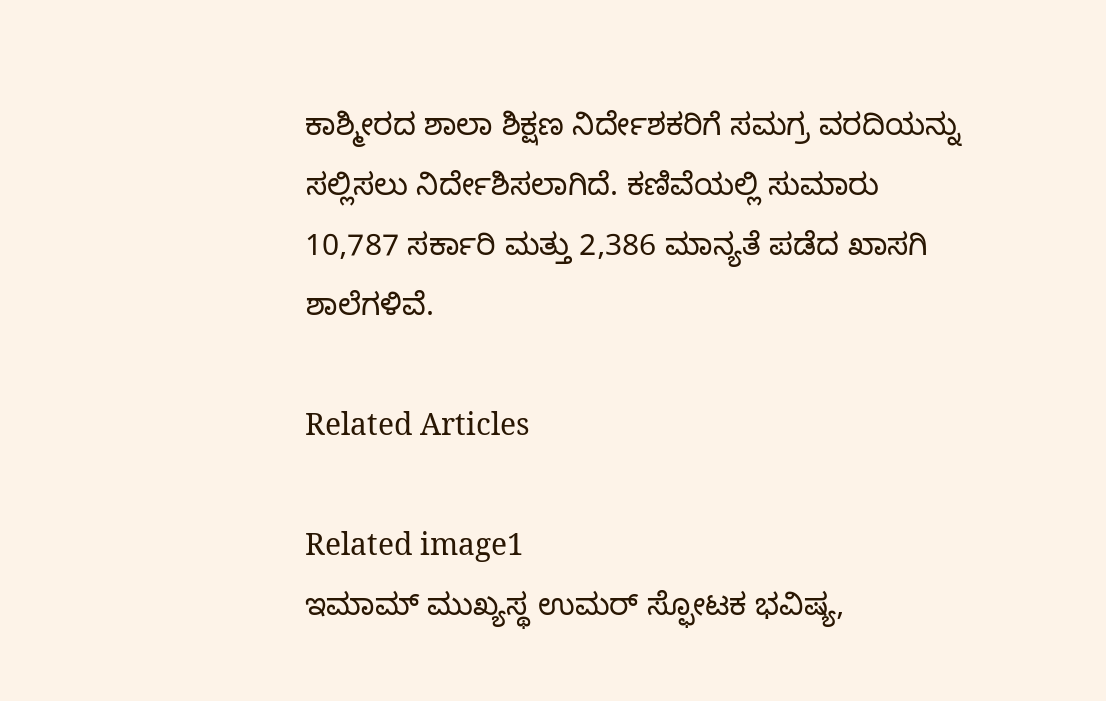ಕಾಶ್ಮೀರದ ಶಾಲಾ ಶಿಕ್ಷಣ ನಿರ್ದೇಶಕರಿಗೆ ಸಮಗ್ರ ವರದಿಯನ್ನು ಸಲ್ಲಿಸಲು ನಿರ್ದೇಶಿಸಲಾಗಿದೆ. ಕಣಿವೆಯಲ್ಲಿ ಸುಮಾರು 10,787 ಸರ್ಕಾರಿ ಮತ್ತು 2,386 ಮಾನ್ಯತೆ ಪಡೆದ ಖಾಸಗಿ ಶಾಲೆಗಳಿವೆ.

Related Articles

Related image1
ಇಮಾಮ್ ಮುಖ್ಯಸ್ಥ ಉಮರ್ ಸ್ಫೋಟಕ ಭವಿಷ್ಯ,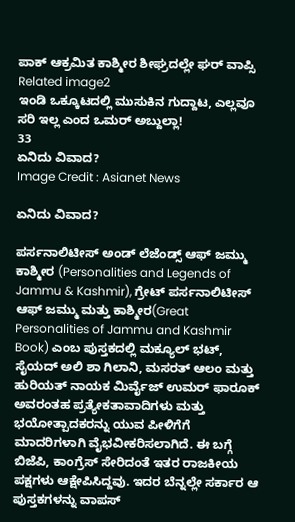ಪಾಕ್ ಆಕ್ರಮಿತ ಕಾಶ್ಮೀರ ಶೀಘ್ರದಲ್ಲೇ ಘರ್ ವಾಪ್ಸಿ
Related image2
ಇಂಡಿ ಒಕ್ಕೂಟದಲ್ಲಿ ಮುಸುಕಿನ ಗುದ್ದಾಟ, ಎಲ್ಲವೂ ಸರಿ ಇಲ್ಲ ಎಂದ ಒಮರ್ ಅಬ್ದುಲ್ಲಾ!
33
ಏನಿದು ವಿವಾದ?
Image Credit : Asianet News

ಏನಿದು ವಿವಾದ?

ಪರ್ಸನಾಲಿಟೀಸ್ ಅಂಡ್ ಲೆಜೆಂಡ್ಸ್ ಆಫ್ ಜಮ್ಮು ಕಾಶ್ಮೀರ (Personalities and Legends of Jammu & Kashmir), ಗ್ರೇಟ್ ಪರ್ಸನಾಲಿಟೀಸ್ ಆಫ್ ಜಮ್ಮು ಮತ್ತು ಕಾಶ್ಮೀರ(Great Personalities of Jammu and Kashmir Book) ಎಂಬ ಪುಸ್ತಕದಲ್ಲಿ ಮಕ್ಯೂಲ್ ಭಟ್, ಸೈಯದ್ ಅಲಿ ಶಾ ಗಿಲಾನಿ, ಮಸರತ್ ಆಲಂ ಮತ್ತು ಹುರಿಯತ್ ನಾಯಕ ಮಿರ್ವೈಜ್ ಉಮರ್ ಫಾರೂಕ್ ಅವರಂತಹ ಪ್ರತ್ಯೇಕತಾವಾದಿಗಳು ಮತ್ತು ಭಯೋತ್ಪಾದಕರನ್ನು ಯುವ ಪೀಳಿಗೆಗೆ ಮಾದರಿಗಳಾಗಿ ವೈಭವೀಕರಿಸಲಾಗಿದೆ. ಈ ಬಗ್ಗೆ ಬಿಜೆಪಿ, ಕಾಂಗ್ರೆಸ್‌ ಸೇರಿದಂತೆ ಇತರ ರಾಜಕೀಯ ಪಕ್ಷಗಳು ಆಕ್ಷೇಪಿಸಿದ್ದವು. ಇದರ ಬೆನ್ನಲ್ಲೇ ಸರ್ಕಾರ ಆ ಪುಸ್ತಕಗಳನ್ನು ವಾಪಸ್‌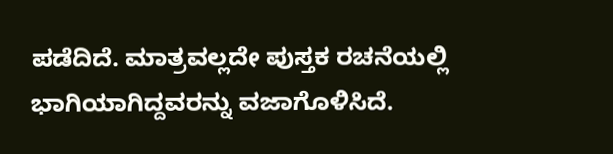ಪಡೆದಿದೆ. ಮಾತ್ರವಲ್ಲದೇ ಪುಸ್ತಕ ರಚನೆಯಲ್ಲಿ ಭಾಗಿಯಾಗಿದ್ದವರನ್ನು ವಜಾಗೊಳಿಸಿದೆ.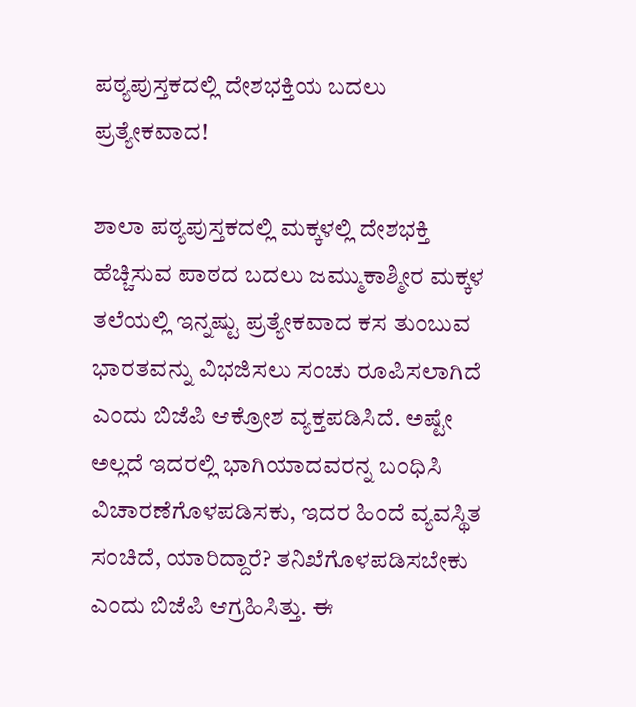ಪಠ್ಯಪುಸ್ತಕದಲ್ಲಿ ದೇಶಭಕ್ತಿಯ ಬದಲು ಪ್ರತ್ಯೇಕವಾದ!

ಶಾಲಾ ಪಠ್ಯಪುಸ್ತಕದಲ್ಲಿ ಮಕ್ಕಳಲ್ಲಿ ದೇಶಭಕ್ತಿ ಹೆಚ್ಚಿಸುವ ಪಾಠದ ಬದಲು ಜಮ್ಮುಕಾಶ್ಮೀರ ಮಕ್ಕಳ ತಲೆಯಲ್ಲಿ ಇನ್ನಷ್ಟು ಪ್ರತ್ಯೇಕವಾದ ಕಸ ತುಂಬುವ ಭಾರತವನ್ನು ವಿಭಜಿಸಲು ಸಂಚು ರೂಪಿಸಲಾಗಿದೆ ಎಂದು ಬಿಜೆಪಿ ಆಕ್ರೋಶ ವ್ಯಕ್ತಪಡಿಸಿದೆ. ಅಷ್ಟೇ ಅಲ್ಲದೆ ಇದರಲ್ಲಿ ಭಾಗಿಯಾದವರನ್ನ ಬಂಧಿಸಿ ವಿಚಾರಣೆಗೊಳಪಡಿಸಕು, ಇದರ ಹಿಂದೆ ವ್ಯವಸ್ಥಿತ ಸಂಚಿದೆ, ಯಾರಿದ್ದಾರೆ? ತನಿಖೆಗೊಳಪಡಿಸಬೇಕು ಎಂದು ಬಿಜೆಪಿ ಆಗ್ರಹಿಸಿತ್ತು. ಈ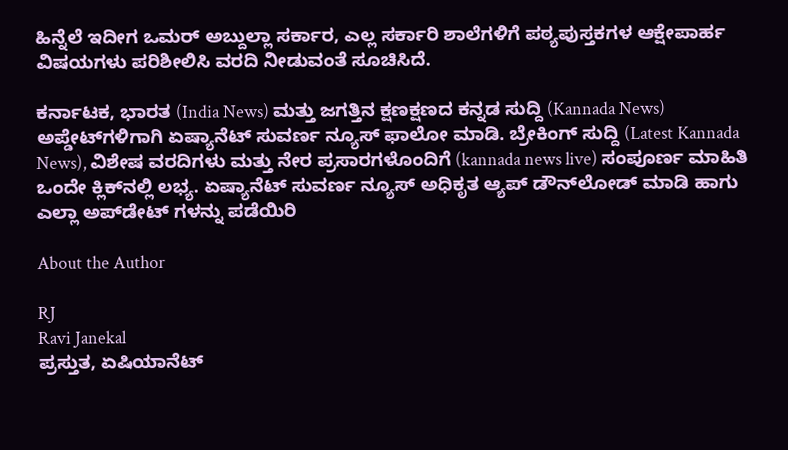ಹಿನ್ನೆಲೆ ಇದೀಗ ಒಮರ್ ಅಬ್ದುಲ್ಲಾ ಸರ್ಕಾರ, ಎಲ್ಲ ಸರ್ಕಾರಿ ಶಾಲೆಗಳಿಗೆ ಪಠ್ಯಪುಸ್ತಕಗಳ ಆಕ್ಷೇಪಾರ್ಹ ವಿಷಯಗಳು ಪರಿಶೀಲಿಸಿ ವರದಿ ನೀಡುವಂತೆ ಸೂಚಿಸಿದೆ.

ಕರ್ನಾಟಕ, ಭಾರತ (India News) ಮತ್ತು ಜಗತ್ತಿನ ಕ್ಷಣಕ್ಷಣದ ಕನ್ನಡ ಸುದ್ದಿ (Kannada News) ಅಪ್ಡೇಟ್‌ಗಳಿಗಾಗಿ ಏಷ್ಯಾನೆಟ್ ಸುವರ್ಣ ನ್ಯೂಸ್‌ ಫಾಲೋ ಮಾಡಿ. ಬ್ರೇಕಿಂಗ್ ಸುದ್ದಿ (Latest Kannada News), ವಿಶೇಷ ವರದಿಗಳು ಮತ್ತು ನೇರ ಪ್ರಸಾರಗಳೊಂದಿಗೆ (kannada news live) ಸಂಪೂರ್ಣ ಮಾಹಿತಿ ಒಂದೇ ಕ್ಲಿಕ್‌ನಲ್ಲಿ ಲಭ್ಯ. ಏಷ್ಯಾನೆಟ್ ಸುವರ್ಣ ನ್ಯೂಸ್ ಅಧಿಕೃತ ಆ್ಯಪ್ ಡೌನ್‌ಲೋಡ್ ಮಾಡಿ ಹಾಗು ಎಲ್ಲಾ ಅಪ್‌ಡೇಟ್ ಗಳನ್ನು ಪಡೆಯಿರಿ

About the Author

RJ
Ravi Janekal
ಪ್ರಸ್ತುತ, ಏಷಿಯಾನೆಟ್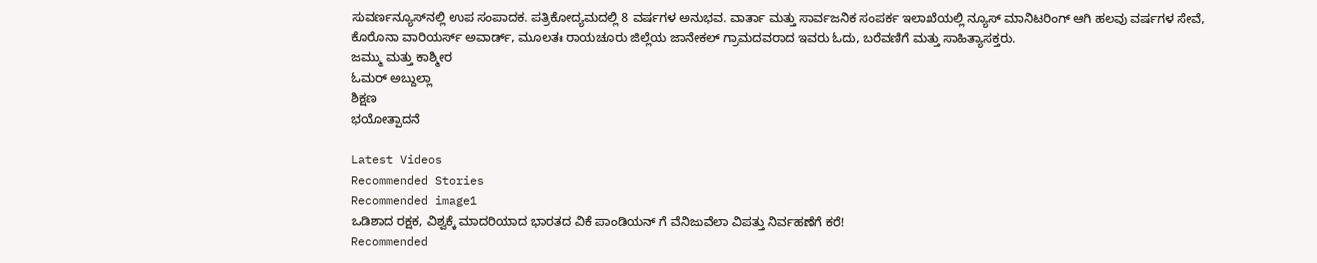ಸುವರ್ಣನ್ಯೂಸ್‌ನಲ್ಲಿ ಉಪ ಸಂಪಾದಕ. ಪತ್ರಿಕೋದ್ಯಮದಲ್ಲಿ 8 ವರ್ಷಗಳ ಅನುಭವ. ವಾರ್ತಾ ಮತ್ತು ಸಾರ್ವಜನಿಕ ಸಂಪರ್ಕ ಇಲಾಖೆಯಲ್ಲಿ ನ್ಯೂಸ್ ಮಾನಿಟರಿಂಗ್ ಆಗಿ ಹಲವು ವರ್ಷಗಳ ಸೇವೆ, ಕೊರೊನಾ ವಾರಿಯರ್ಸ್ ಅವಾರ್ಡ್, ಮೂಲತಃ ರಾಯಚೂರು ಜಿಲ್ಲೆಯ ಜಾನೇಕಲ್ ಗ್ರಾಮದವರಾದ ಇವರು ಓದು, ಬರೆವಣಿಗೆ ಮತ್ತು ಸಾಹಿತ್ಯಾಸಕ್ತರು.
ಜಮ್ಮು ಮತ್ತು ಕಾಶ್ಮೀರ
ಓಮರ್ ಅಬ್ದುಲ್ಲಾ
ಶಿಕ್ಷಣ
ಭಯೋತ್ಪಾದನೆ

Latest Videos
Recommended Stories
Recommended image1
ಒಡಿಶಾದ ರಕ್ಷಕ, ವಿಶ್ವಕ್ಕೆ ಮಾದರಿಯಾದ ಭಾರತದ ವಿಕೆ ಪಾಂಡಿಯನ್ ಗೆ ವೆನಿಜುವೆಲಾ ವಿಪತ್ತು ನಿರ್ವಹಣೆಗೆ ಕರೆ!
Recommended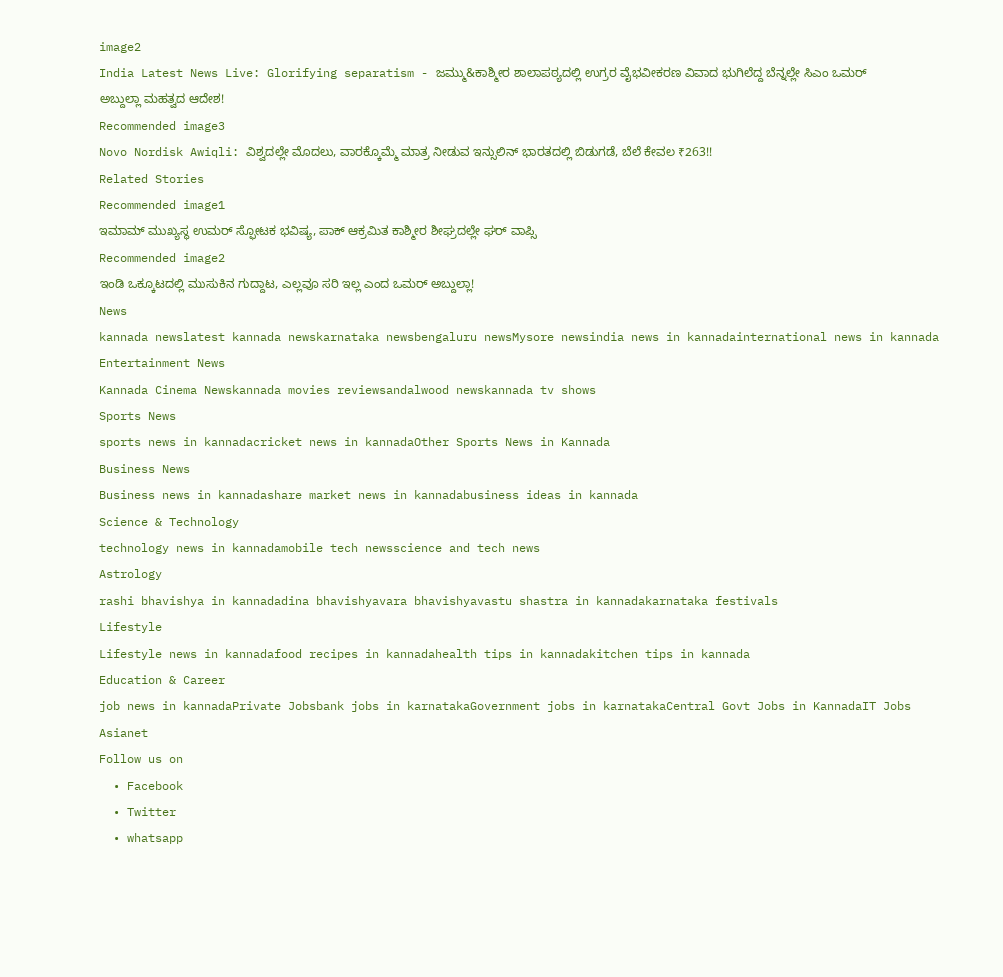image2
India Latest News Live: Glorifying separatism - ಜಮ್ಮು&ಕಾಶ್ಮೀರ ಶಾಲಾಪಠ್ಯದಲ್ಲಿ ಉಗ್ರರ ವೈಭವೀಕರಣ ವಿವಾದ ಭುಗಿಲೆದ್ದ ಬೆನ್ನಲ್ಲೇ ಸಿಎಂ ಒಮರ್ ಅಬ್ದುಲ್ಲಾ ಮಹತ್ವದ ಆದೇಶ!
Recommended image3
Novo Nordisk Awiqli: ವಿಶ್ವದಲ್ಲೇ ಮೊದಲು, ವಾರಕ್ಕೊಮ್ಮೆ ಮಾತ್ರ ನೀಡುವ ಇನ್ಸುಲಿನ್ ಭಾರತದಲ್ಲಿ ಬಿಡುಗಡೆ, ಬೆಲೆ ಕೇವಲ ₹263!!
Related Stories
Recommended image1
ಇಮಾಮ್ ಮುಖ್ಯಸ್ಥ ಉಮರ್ ಸ್ಫೋಟಕ ಭವಿಷ್ಯ, ಪಾಕ್ ಆಕ್ರಮಿತ ಕಾಶ್ಮೀರ ಶೀಘ್ರದಲ್ಲೇ ಘರ್ ವಾಪ್ಸಿ
Recommended image2
ಇಂಡಿ ಒಕ್ಕೂಟದಲ್ಲಿ ಮುಸುಕಿನ ಗುದ್ದಾಟ, ಎಲ್ಲವೂ ಸರಿ ಇಲ್ಲ ಎಂದ ಒಮರ್ ಅಬ್ದುಲ್ಲಾ!
News
kannada newslatest kannada newskarnataka newsbengaluru newsMysore newsindia news in kannadainternational news in kannada
Entertainment News
Kannada Cinema Newskannada movies reviewsandalwood newskannada tv shows
Sports News
sports news in kannadacricket news in kannadaOther Sports News in Kannada
Business News
Business news in kannadashare market news in kannadabusiness ideas in kannada
Science & Technology
technology news in kannadamobile tech newsscience and tech news
Astrology
rashi bhavishya in kannadadina bhavishyavara bhavishyavastu shastra in kannadakarnataka festivals
Lifestyle
Lifestyle news in kannadafood recipes in kannadahealth tips in kannadakitchen tips in kannada
Education & Career
job news in kannadaPrivate Jobsbank jobs in karnatakaGovernment jobs in karnatakaCentral Govt Jobs in KannadaIT Jobs
Asianet
Follow us on
  • Facebook
  • Twitter
  • whatsapp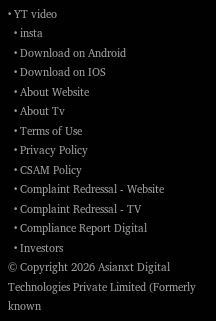• YT video
  • insta
  • Download on Android
  • Download on IOS
  • About Website
  • About Tv
  • Terms of Use
  • Privacy Policy
  • CSAM Policy
  • Complaint Redressal - Website
  • Complaint Redressal - TV
  • Compliance Report Digital
  • Investors
© Copyright 2026 Asianxt Digital Technologies Private Limited (Formerly known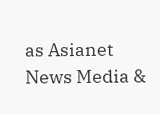as Asianet News Media &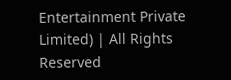Entertainment Private Limited) | All Rights Reserved